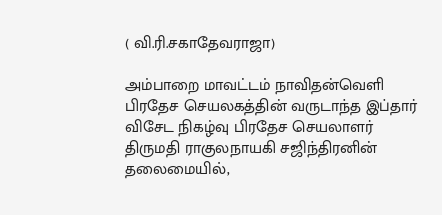( வி.ரி.சகாதேவராஜா)

அம்பாறை மாவட்டம் நாவிதன்வெளி பிரதேச செயலகத்தின் வருடாந்த இப்தார் விசேட நிகழ்வு பிரதேச செயலாளர் திருமதி ராகுலநாயகி சஜிந்திரனின் தலைமையில்,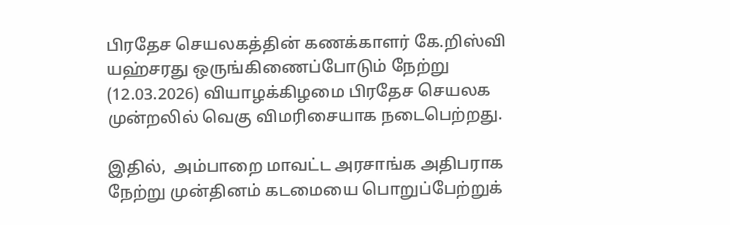பிரதேச செயலகத்தின் கணக்காளர் கே.றிஸ்வி யஹ்சரது ஒருங்கிணைப்போடும் நேற்று (12.03.2026) வியாழக்கிழமை பிரதேச செயலக முன்றலில் வெகு விமரிசையாக நடைபெற்றது.

இதில்,  அம்பாறை மாவட்ட அரசாங்க அதிபராக நேற்று முன்தினம் கடமையை பொறுப்பேற்றுக்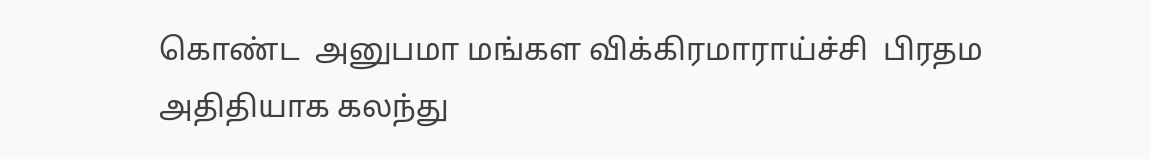கொண்ட  அனுபமா மங்கள விக்கிரமாராய்ச்சி  பிரதம அதிதியாக கலந்து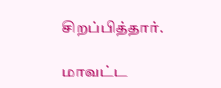சிறப்பித்தார்.

மாவட்ட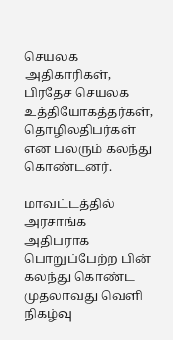செயலக அதிகாரிகள், பிரதேச செயலக உத்தியோகத்தர்கள், தொழிலதிபர்கள் என பலரும் கலந்து கொண்டனர்.

மாவட்டத்தில் அரசாங்க அதிபராக பொறுப்பேற்ற பின் கலந்து கொண்ட முதலாவது வெளி நிகழ்வு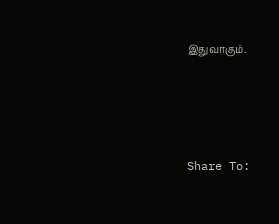இதுவாகும்.




Share To: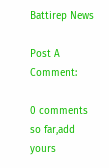Battirep News

Post A Comment:

0 comments so far,add yours